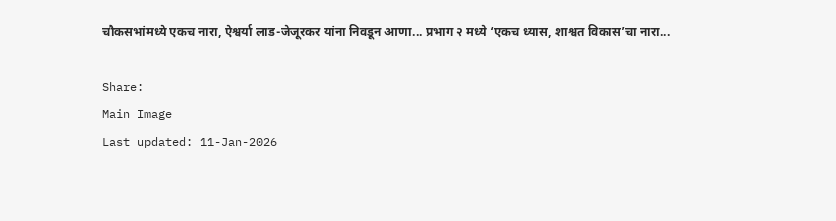चौकसभांमध्ये एकच नारा, ऐश्वर्या लाड-जेजूरकर यांना निवडून आणा... प्रभाग २ मध्ये ‘एकच ध्यास, शाश्वत विकास’चा नारा...

Share:
Main Image
Last updated: 11-Jan-2026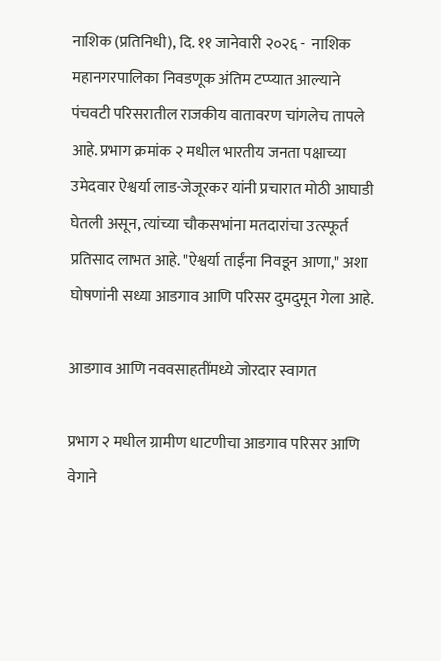नाशिक (प्रतिनिधी), दि. ११ जानेवारी २०२६ -  नाशिक महानगरपालिका निवडणूक अंतिम टप्प्यात आल्याने पंचवटी परिसरातील राजकीय वातावरण चांगलेच तापले आहे. प्रभाग क्रमांक २ मधील भारतीय जनता पक्षाच्या उमेदवार ऐश्वर्या लाड-जेजूरकर यांनी प्रचारात मोठी आघाडी घेतली असून, त्यांच्या चौकसभांना मतदारांचा उत्स्फूर्त प्रतिसाद लाभत आहे. "ऐश्वर्या ताईंना निवडून आणा," अशा घोषणांनी सध्या आडगाव आणि परिसर दुमदुमून गेला आहे.

आडगाव आणि नववसाहतींमध्ये जोरदार स्वागत

प्रभाग २ मधील ग्रामीण धाटणीचा आडगाव परिसर आणि वेगाने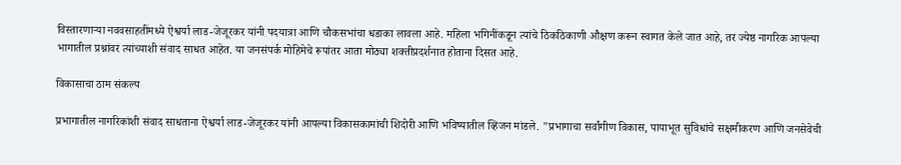विस्तारणाऱ्या नववसाहतींमध्ये ऐश्वर्या लाड-जेजूरकर यांनी पदयात्रा आणि चौकसभांचा धडाका लावला आहे. महिला भगिनींकडून त्यांचे ठिकठिकाणी औक्षण करून स्वागत केले जात आहे, तर ज्येष्ठ नागरिक आपल्या भागातील प्रश्नांवर त्यांच्याशी संवाद साधत आहेत. या जनसंपर्क मोहिमेचे रूपांतर आता मोठ्या शक्तीप्रदर्शनात होताना दिसत आहे.

विकासाचा ठाम संकल्प

प्रभागातील नागरिकांशी संवाद साधताना ऐश्वर्या लाड-जेजूरकर यांनी आपल्या विकासकामांची शिदोरी आणि भविष्यातील व्हिजन मांडले. "प्रभागाचा सर्वांगीण विकास, पायाभूत सुविधांचे सक्षमीकरण आणि जनसेवेची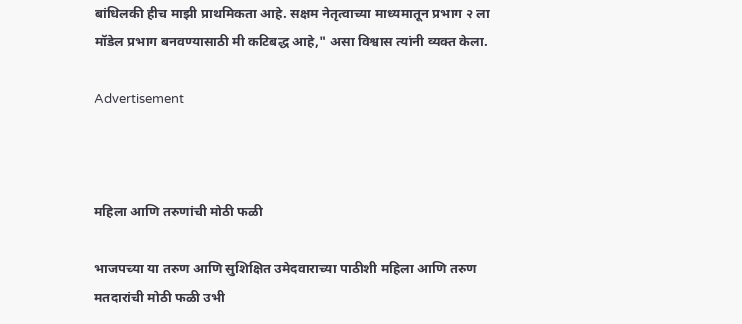बांधिलकी हीच माझी प्राथमिकता आहे. सक्षम नेतृत्वाच्या माध्यमातून प्रभाग २ ला मॉडेल प्रभाग बनवण्यासाठी मी कटिबद्ध आहे," असा विश्वास त्यांनी व्यक्त केला.

Advertisement



महिला आणि तरुणांची मोठी फळी

भाजपच्या या तरुण आणि सुशिक्षित उमेदवाराच्या पाठीशी महिला आणि तरुण मतदारांची मोठी फळी उभी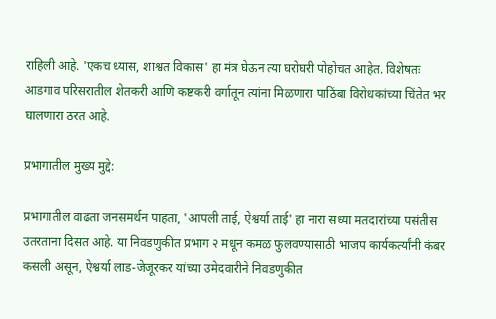राहिली आहे. 'एकच ध्यास, शाश्वत विकास' हा मंत्र घेऊन त्या घरोघरी पोहोचत आहेत. विशेषतः आडगाव परिसरातील शेतकरी आणि कष्टकरी वर्गातून त्यांना मिळणारा पाठिंबा विरोधकांच्या चिंतेत भर घालणारा ठरत आहे.

प्रभागातील मुख्य मुद्दे:

प्रभागातील वाढता जनसमर्थन पाहता, 'आपली ताई, ऐश्वर्या ताई' हा नारा सध्या मतदारांच्या पसंतीस उतरताना दिसत आहे. या निवडणुकीत प्रभाग २ मधून कमळ फुलवण्यासाठी भाजप कार्यकर्त्यांनी कंबर कसली असून, ऐश्वर्या लाड-जेजूरकर यांच्या उमेदवारीने निवडणुकीत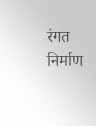रंगत निर्माण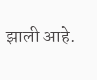झाली आहे.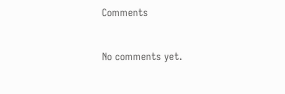Comments

No comments yet.